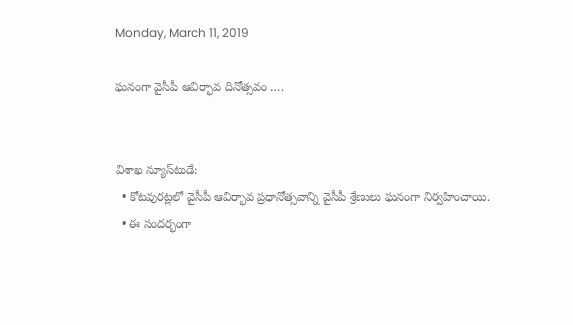Monday, March 11, 2019

ఘనంగా వైసీపీ ఆవిర్భావ దినోత్సవం ….


విశాఖ న్యూస్‌టుడే:
  • కోటవురట్లలో వైసీపీ ఆవిర్భావ ప్రధానోత్సవాన్ని వైసీపీ శ్రేణులు ఘనంగా నిర్వహించాయి.
  • ఈ సందర్భంగా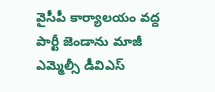వైసీపీ కార్యాలయం వద్ద పార్టీ జెండాను మాజీ ఎమ్మెల్సీ డీవిఎస్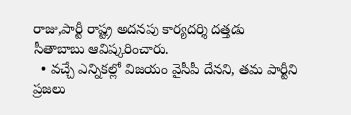రాజు,పార్టీ రాష్ట్ర అదనపు కార్యదర్శి దత్తడు సీతాబాబు ఆవిష్కరించారు.
  • వచ్చే ఎన్నికల్లో విజయం వైసీపీ దేనని, తమ పార్టీని ప్రజలు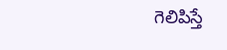గెలిపిస్తే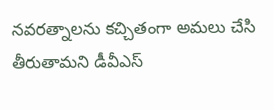నవరత్నాలను కచ్చితంగా అమలు చేసి తీరుతామని డీవీఎస్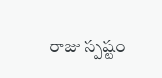రాజు స్పష్టం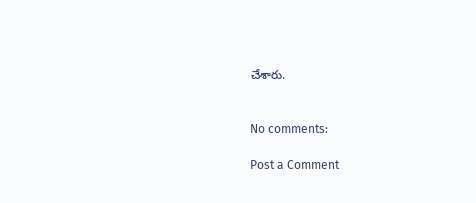చేశారు.


No comments:

Post a Comment